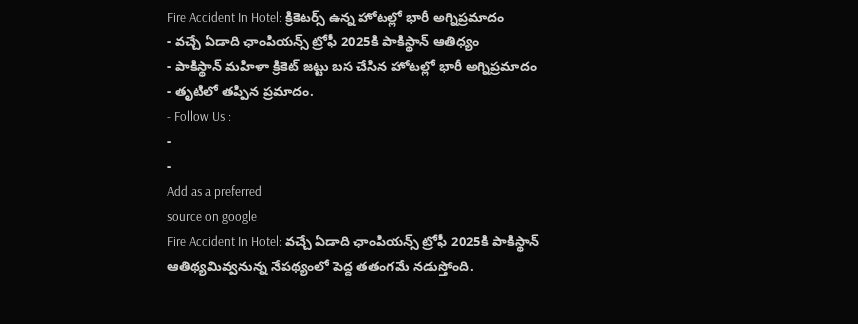Fire Accident In Hotel: క్రికెటర్స్ ఉన్న హోటల్లో భారీ అగ్నిప్రమాదం
- వచ్చే ఏడాది ఛాంపియన్స్ ట్రోఫీ 2025కి పాకిస్థాన్ ఆతిధ్యం
- పాకిస్థాన్ మహిళా క్రికెట్ జట్టు బస చేసిన హోటల్లో భారీ అగ్నిప్రమాదం
- తృటిలో తప్పిన ప్రమాదం.
- Follow Us :
-
-
Add as a preferred
source on google
Fire Accident In Hotel: వచ్చే ఏడాది ఛాంపియన్స్ ట్రోఫీ 2025కి పాకిస్థాన్ ఆతిథ్యమివ్వనున్న నేపథ్యంలో పెద్ద తతంగమే నడుస్తోంది.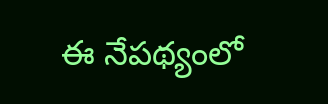ఈ నేపథ్యంలో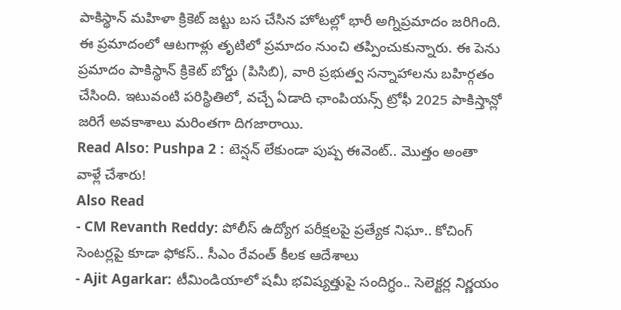పాకిస్థాన్ మహిళా క్రికెట్ జట్టు బస చేసిన హోటల్లో భారీ అగ్నిప్రమాదం జరిగింది. ఈ ప్రమాదంలో ఆటగాళ్లు తృటిలో ప్రమాదం నుంచి తప్పించుకున్నారు. ఈ పెను ప్రమాదం పాకిస్థాన్ క్రికెట్ బోర్డు (పిసిబి), వారి ప్రభుత్వ సన్నాహాలను బహిర్గతం చేసింది. ఇటువంటి పరిస్థితిలో, వచ్చే ఏడాది ఛాంపియన్స్ ట్రోఫీ 2025 పాకిస్తాన్లో జరిగే అవకాశాలు మరింతగా దిగజారాయి.
Read Also: Pushpa 2 : టెన్షన్ లేకుండా పుష్ప ఈవెంట్.. మొత్తం అంతా వాళ్లే చేశారు!
Also Read
- CM Revanth Reddy: పోలీస్ ఉద్యోగ పరీక్షలపై ప్రత్యేక నిఘా.. కోచింగ్ సెంటర్లపై కూడా ఫోకస్.. సీఎం రేవంత్ కీలక ఆదేశాలు
- Ajit Agarkar: టీమిండియాలో షమీ భవిష్యత్తుపై సందిగ్ధం.. సెలెక్టర్ల నిర్ణయం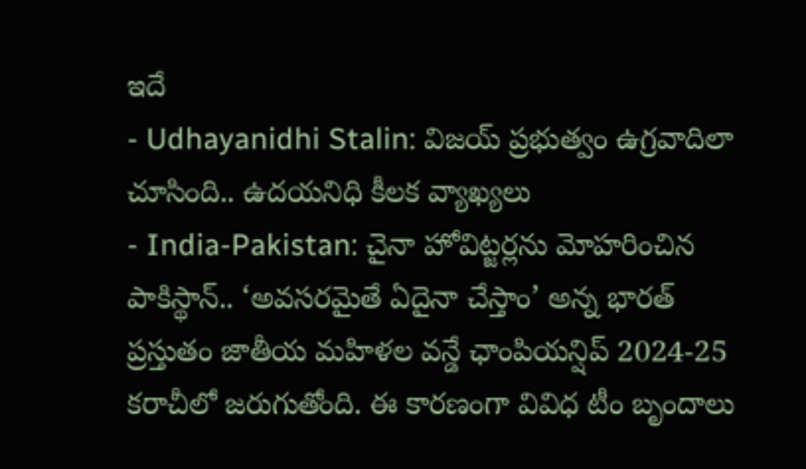ఇదే
- Udhayanidhi Stalin: విజయ్ ప్రభుత్వం ఉగ్రవాదిలా చూసింది.. ఉదయనిధి కీలక వ్యాఖ్యలు
- India-Pakistan: చైనా హోవిట్జర్లను మోహరించిన పాకిస్థాన్.. ‘అవసరమైతే ఏదైనా చేస్తాం’ అన్న భారత్
ప్రస్తుతం జాతీయ మహిళల వన్డే ఛాంపియన్షిప్ 2024-25 కరాచీలో జరుగుతోంది. ఈ కారణంగా వివిధ టీం బృందాలు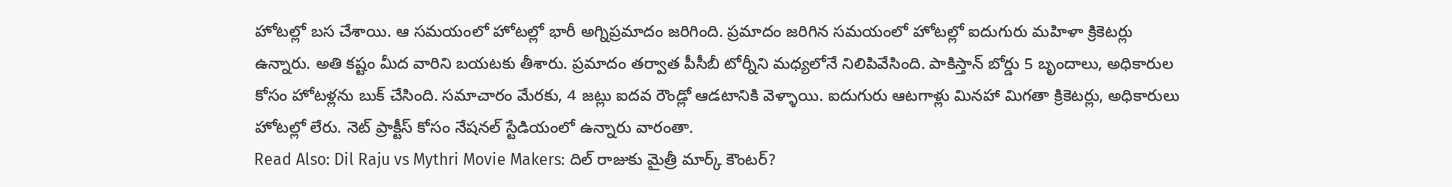హోటల్లో బస చేశాయి. ఆ సమయంలో హోటల్లో భారీ అగ్నిప్రమాదం జరిగింది. ప్రమాదం జరిగిన సమయంలో హోటల్లో ఐదుగురు మహిళా క్రికెటర్లు ఉన్నారు. అతి కష్టం మీద వారిని బయటకు తీశారు. ప్రమాదం తర్వాత పీసీబీ టోర్నీని మధ్యలోనే నిలిపివేసింది. పాకిస్తాన్ బోర్డు 5 బృందాలు, అధికారుల కోసం హోటళ్లను బుక్ చేసింది. సమాచారం మేరకు, 4 జట్లు ఐదవ రౌండ్లో ఆడటానికి వెళ్ళాయి. ఐదుగురు ఆటగాళ్లు మినహా మిగతా క్రికెటర్లు, అధికారులు హోటల్లో లేరు. నెట్ ప్రాక్టీస్ కోసం నేషనల్ స్టేడియంలో ఉన్నారు వారంతా.
Read Also: Dil Raju vs Mythri Movie Makers: దిల్ రాజుకు మైత్రీ మార్క్ కౌంటర్?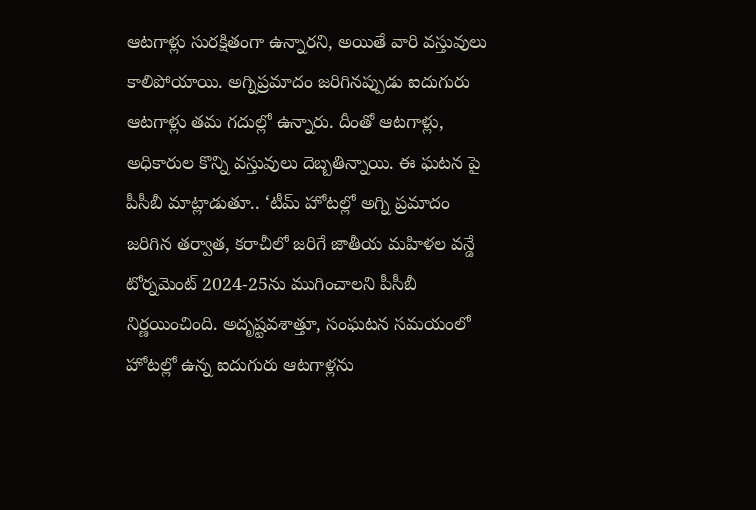ఆటగాళ్లు సురక్షితంగా ఉన్నారని, అయితే వారి వస్తువులు కాలిపోయాయి. అగ్నిప్రమాదం జరిగినప్పుడు ఐదుగురు ఆటగాళ్లు తమ గదుల్లో ఉన్నారు. దీంతో ఆటగాళ్లు, అధికారుల కొన్ని వస్తువులు దెబ్బతిన్నాయి. ఈ ఘటన పై పీసీబీ మాట్లాడుతూ.. ‘టీమ్ హోటల్లో అగ్ని ప్రమాదం జరిగిన తర్వాత, కరాచీలో జరిగే జాతీయ మహిళల వన్డే టోర్నమెంట్ 2024-25ను ముగించాలని పీసీబీ నిర్ణయించింది. అదృష్టవశాత్తూ, సంఘటన సమయంలో హోటల్లో ఉన్న ఐదుగురు ఆటగాళ్లను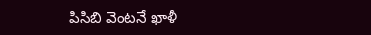పిసిబి వెంటనే ఖాళీ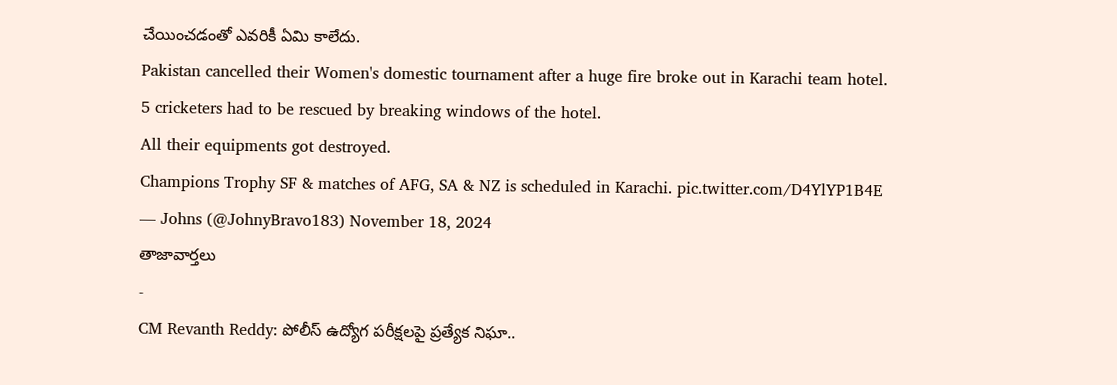చేయించడంతో ఎవరికీ ఏమి కాలేదు.
Pakistan cancelled their Women's domestic tournament after a huge fire broke out in Karachi team hotel.
5 cricketers had to be rescued by breaking windows of the hotel.
All their equipments got destroyed.
Champions Trophy SF & matches of AFG, SA & NZ is scheduled in Karachi. pic.twitter.com/D4YlYP1B4E
— Johns (@JohnyBravo183) November 18, 2024
తాజావార్తలు
-
CM Revanth Reddy: పోలీస్ ఉద్యోగ పరీక్షలపై ప్రత్యేక నిఘా..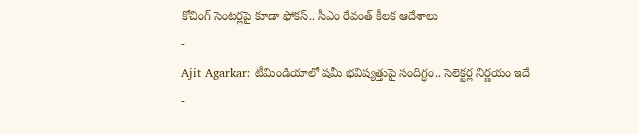కోచింగ్ సెంటర్లపై కూడా ఫోకస్.. సీఎం రేవంత్ కీలక ఆదేశాలు
-
Ajit Agarkar: టీమిండియాలో షమీ భవిష్యత్తుపై సందిగ్ధం.. సెలెక్టర్ల నిర్ణయం ఇదే
-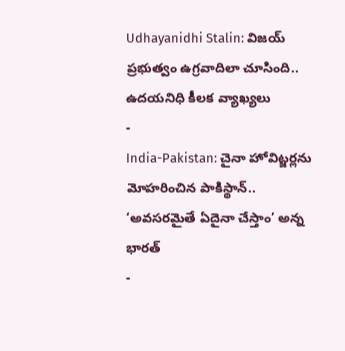Udhayanidhi Stalin: విజయ్ ప్రభుత్వం ఉగ్రవాదిలా చూసింది.. ఉదయనిధి కీలక వ్యాఖ్యలు
-
India-Pakistan: చైనా హోవిట్జర్లను మోహరించిన పాకిస్థాన్.. ‘అవసరమైతే ఏదైనా చేస్తాం’ అన్న భారత్
-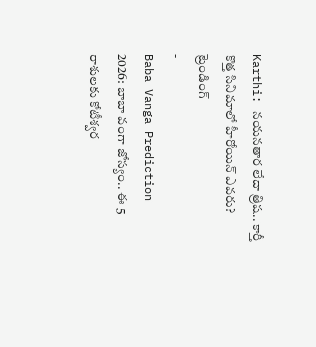Karthi: నయనతార లేదా త్రిష.. కార్తీ కొత్త సినిమాలో హీరోయిన్ ఎవరు?
ట్రెండింగ్
-
Baba Vanga Prediction 2026: బాబా వంగా జోస్యం.. ఈ 5 రాశులకు కోటీశ్వర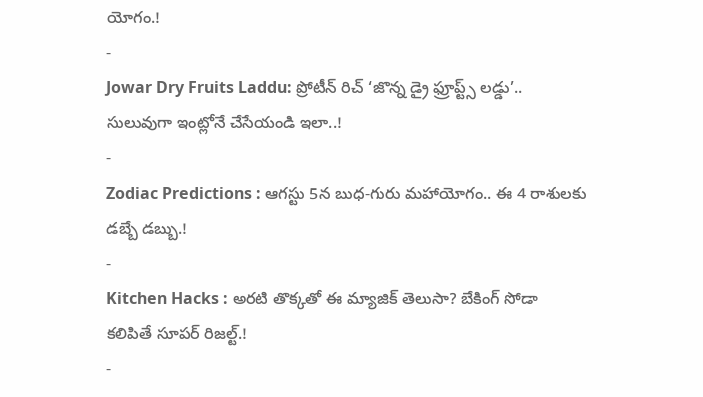యోగం.!
-
Jowar Dry Fruits Laddu: ప్రోటీన్ రిచ్ ‘జొన్న డ్రై ఫ్రూప్ట్స్ లడ్డు’.. సులువుగా ఇంట్లోనే చేసేయండి ఇలా..!
-
Zodiac Predictions : ఆగస్టు 5న బుధ-గురు మహాయోగం.. ఈ 4 రాశులకు డబ్బే డబ్బు.!
-
Kitchen Hacks : అరటి తొక్కతో ఈ మ్యాజిక్ తెలుసా? బేకింగ్ సోడా కలిపితే సూపర్ రిజల్ట్.!
-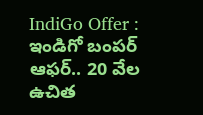IndiGo Offer : ఇండిగో బంపర్ ఆఫర్.. 20 వేల ఉచిత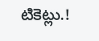టికెట్లు.!